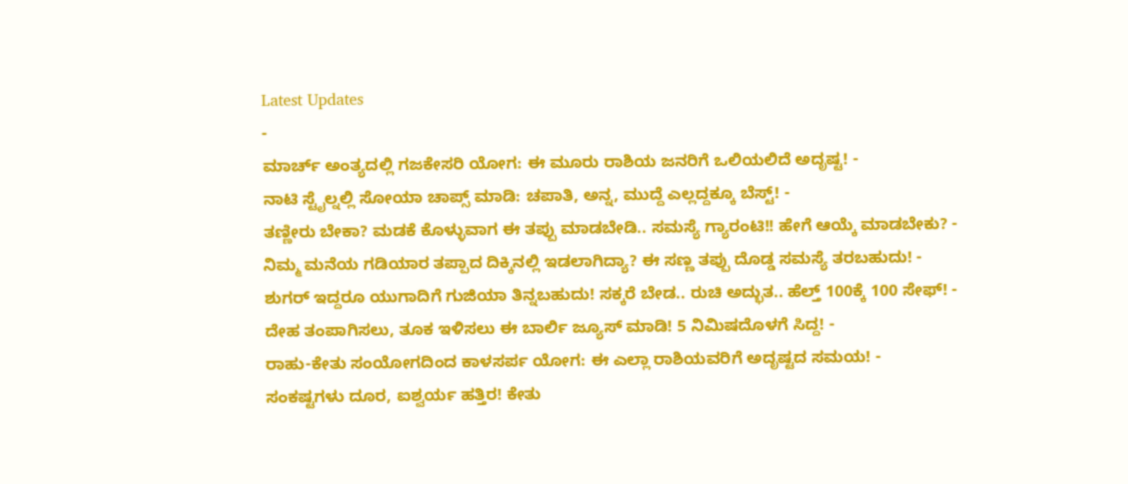Latest Updates
-
ಮಾರ್ಚ್ ಅಂತ್ಯದಲ್ಲಿ ಗಜಕೇಸರಿ ಯೋಗ: ಈ ಮೂರು ರಾಶಿಯ ಜನರಿಗೆ ಒಲಿಯಲಿದೆ ಅದೃಷ್ಟ! -
ನಾಟಿ ಸ್ಟೈಲ್ನಲ್ಲಿ ಸೋಯಾ ಚಾಪ್ಸ್ ಮಾಡಿ: ಚಪಾತಿ, ಅನ್ನ, ಮುದ್ದೆ ಎಲ್ಲದ್ದಕ್ಕೂ ಬೆಸ್ಟ್! -
ತಣ್ಣೀರು ಬೇಕಾ? ಮಡಕೆ ಕೊಳ್ಳುವಾಗ ಈ ತಪ್ಪು ಮಾಡಬೇಡಿ.. ಸಮಸ್ಯೆ ಗ್ಯಾರಂಟಿ!! ಹೇಗೆ ಆಯ್ಕೆ ಮಾಡಬೇಕು? -
ನಿಮ್ಮ ಮನೆಯ ಗಡಿಯಾರ ತಪ್ಪಾದ ದಿಕ್ಕಿನಲ್ಲಿ ಇಡಲಾಗಿದ್ಯಾ? ಈ ಸಣ್ಣ ತಪ್ಪು ದೊಡ್ಡ ಸಮಸ್ಯೆ ತರಬಹುದು! -
ಶುಗರ್ ಇದ್ದರೂ ಯುಗಾದಿಗೆ ಗುಜಿಯಾ ತಿನ್ನಬಹುದು! ಸಕ್ಕರೆ ಬೇಡ.. ರುಚಿ ಅದ್ಭುತ.. ಹೆಲ್ತ್ 100ಕ್ಕೆ 100 ಸೇಫ್! -
ದೇಹ ತಂಪಾಗಿಸಲು, ತೂಕ ಇಳಿಸಲು ಈ ಬಾರ್ಲಿ ಜ್ಯೂಸ್ ಮಾಡಿ! 5 ನಿಮಿಷದೊಳಗೆ ಸಿದ್ದ! -
ರಾಹು-ಕೇತು ಸಂಯೋಗದಿಂದ ಕಾಳಸರ್ಪ ಯೋಗ: ಈ ಎಲ್ಲಾ ರಾಶಿಯವರಿಗೆ ಅದೃಷ್ಟದ ಸಮಯ! -
ಸಂಕಷ್ಟಗಳು ದೂರ, ಐಶ್ವರ್ಯ ಹತ್ತಿರ! ಕೇತು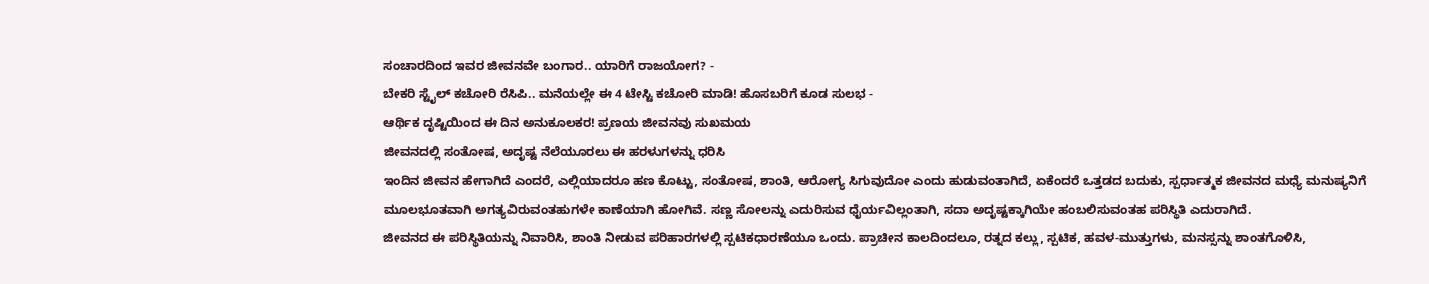ಸಂಚಾರದಿಂದ ಇವರ ಜೀವನವೇ ಬಂಗಾರ.. ಯಾರಿಗೆ ರಾಜಯೋಗ? -
ಬೇಕರಿ ಸ್ಟೈಲ್ ಕಚೋರಿ ರೆಸಿಪಿ.. ಮನೆಯಲ್ಲೇ ಈ 4 ಟೇಸ್ಟಿ ಕಚೋರಿ ಮಾಡಿ! ಹೊಸಬರಿಗೆ ಕೂಡ ಸುಲಭ -
ಆರ್ಥಿಕ ದೃಷ್ಟಿಯಿಂದ ಈ ದಿನ ಅನುಕೂಲಕರ! ಪ್ರಣಯ ಜೀವನವು ಸುಖಮಯ
ಜೀವನದಲ್ಲಿ ಸಂತೋಷ, ಅದೃಷ್ಟ ನೆಲೆಯೂರಲು ಈ ಹರಳುಗಳನ್ನು ಧರಿಸಿ
ಇಂದಿನ ಜೀವನ ಹೇಗಾಗಿದೆ ಎಂದರೆ, ಎಲ್ಲಿಯಾದರೂ ಹಣ ಕೊಟ್ಟು, ಸಂತೋಷ, ಶಾಂತಿ, ಆರೋಗ್ಯ ಸಿಗುವುದೋ ಎಂದು ಹುಡುವಂತಾಗಿದೆ, ಏಕೆಂದರೆ ಒತ್ತಡದ ಬದುಕು, ಸ್ಪರ್ಧಾತ್ಮಕ ಜೀವನದ ಮಧ್ಯೆ ಮನುಷ್ಯನಿಗೆ ಮೂಲಭೂತವಾಗಿ ಅಗತ್ಯವಿರುವಂತಹುಗಳೇ ಕಾಣೆಯಾಗಿ ಹೋಗಿವೆ. ಸಣ್ಣ ಸೋಲನ್ನು ಎದುರಿಸುವ ಧೈರ್ಯವಿಲ್ಲಂತಾಗಿ, ಸದಾ ಅದೃಷ್ಟಕ್ಕಾಗಿಯೇ ಹಂಬಲಿಸುವಂತಹ ಪರಿಸ್ಥಿತಿ ಎದುರಾಗಿದೆ.
ಜೀವನದ ಈ ಪರಿಸ್ಥಿತಿಯನ್ನು ನಿವಾರಿಸಿ, ಶಾಂತಿ ನೀಡುವ ಪರಿಹಾರಗಳಲ್ಲಿ ಸ್ಪಟಿಕಧಾರಣೆಯೂ ಒಂದು. ಪ್ರಾಚೀನ ಕಾಲದಿಂದಲೂ, ರತ್ನದ ಕಲ್ಲು, ಸ್ಪಟಿಕ, ಹವಳ-ಮುತ್ತುಗಳು, ಮನಸ್ಸನ್ನು ಶಾಂತಗೊಳಿಸಿ,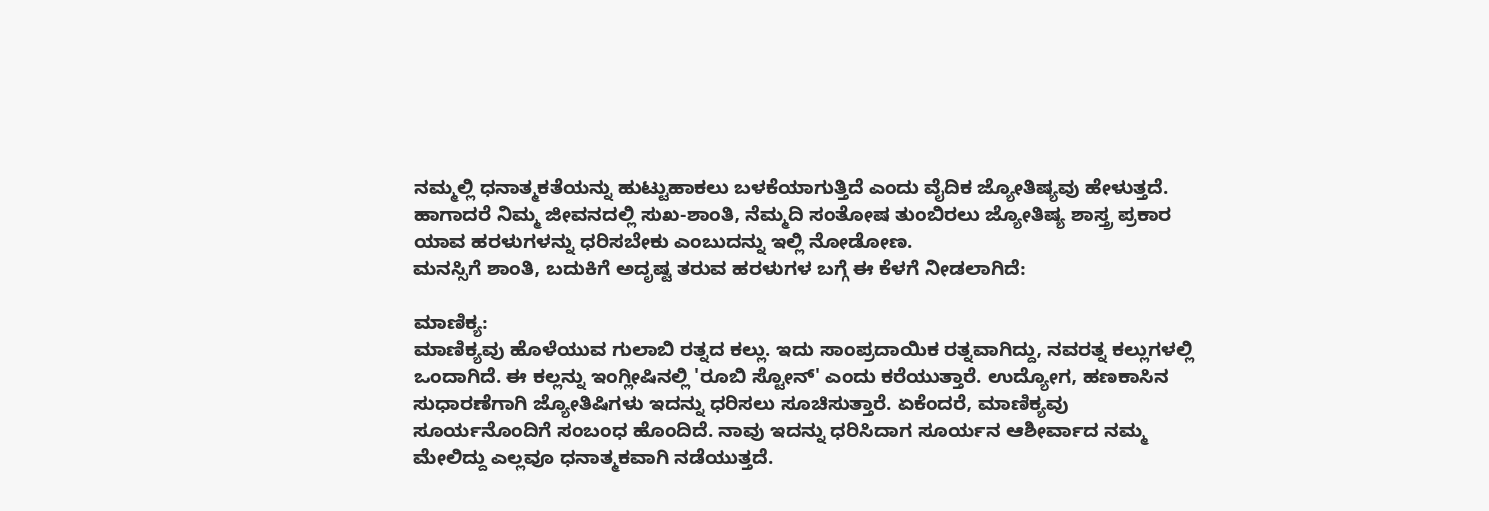ನಮ್ಮಲ್ಲಿ ಧನಾತ್ಮಕತೆಯನ್ನು ಹುಟ್ಟುಹಾಕಲು ಬಳಕೆಯಾಗುತ್ತಿದೆ ಎಂದು ವೈದಿಕ ಜ್ಯೋತಿಷ್ಯವು ಹೇಳುತ್ತದೆ.
ಹಾಗಾದರೆ ನಿಮ್ಮ ಜೀವನದಲ್ಲಿ ಸುಖ-ಶಾಂತಿ, ನೆಮ್ಮದಿ ಸಂತೋಷ ತುಂಬಿರಲು ಜ್ಯೋತಿಷ್ಯ ಶಾಸ್ತ್ರ ಪ್ರಕಾರ ಯಾವ ಹರಳುಗಳನ್ನು ಧರಿಸಬೇಕು ಎಂಬುದನ್ನು ಇಲ್ಲಿ ನೋಡೋಣ.
ಮನಸ್ಸಿಗೆ ಶಾಂತಿ, ಬದುಕಿಗೆ ಅದೃಷ್ಟ ತರುವ ಹರಳುಗಳ ಬಗ್ಗೆ ಈ ಕೆಳಗೆ ನೀಡಲಾಗಿದೆ:

ಮಾಣಿಕ್ಯ:
ಮಾಣಿಕ್ಯವು ಹೊಳೆಯುವ ಗುಲಾಬಿ ರತ್ನದ ಕಲ್ಲು. ಇದು ಸಾಂಪ್ರದಾಯಿಕ ರತ್ನವಾಗಿದ್ದು, ನವರತ್ನ ಕಲ್ಲುಗಳಲ್ಲಿ ಒಂದಾಗಿದೆ. ಈ ಕಲ್ಲನ್ನು ಇಂಗ್ಲೀಷಿನಲ್ಲಿ 'ರೂಬಿ ಸ್ಟೋನ್' ಎಂದು ಕರೆಯುತ್ತಾರೆ. ಉದ್ಯೋಗ, ಹಣಕಾಸಿನ ಸುಧಾರಣೆಗಾಗಿ ಜ್ಯೋತಿಷಿಗಳು ಇದನ್ನು ಧರಿಸಲು ಸೂಚಿಸುತ್ತಾರೆ. ಏಕೆಂದರೆ, ಮಾಣಿಕ್ಯವು ಸೂರ್ಯನೊಂದಿಗೆ ಸಂಬಂಧ ಹೊಂದಿದೆ. ನಾವು ಇದನ್ನು ಧರಿಸಿದಾಗ ಸೂರ್ಯನ ಆಶೀರ್ವಾದ ನಮ್ಮ ಮೇಲಿದ್ದು ಎಲ್ಲವೂ ಧನಾತ್ಮಕವಾಗಿ ನಡೆಯುತ್ತದೆ.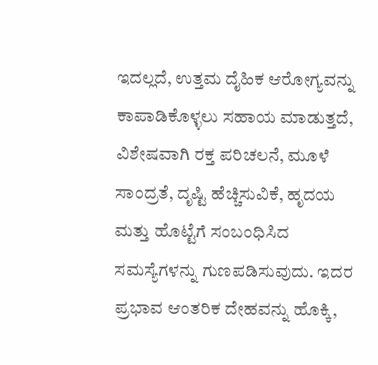ಇದಲ್ಲದೆ, ಉತ್ತಮ ದೈಹಿಕ ಆರೋಗ್ಯವನ್ನು ಕಾಪಾಡಿಕೊಳ್ಳಲು ಸಹಾಯ ಮಾಡುತ್ತದೆ, ವಿಶೇಷವಾಗಿ ರಕ್ತ ಪರಿಚಲನೆ, ಮೂಳೆ ಸಾಂದ್ರತೆ, ದೃಷ್ಟಿ ಹೆಚ್ಚಿಸುವಿಕೆ, ಹೃದಯ ಮತ್ತು ಹೊಟ್ಟೆಗೆ ಸಂಬಂಧಿಸಿದ ಸಮಸ್ಯೆಗಳನ್ನು ಗುಣಪಡಿಸುವುದು. ಇದರ ಪ್ರಭಾವ ಆಂತರಿಕ ದೇಹವನ್ನು ಹೊಕ್ಕಿ,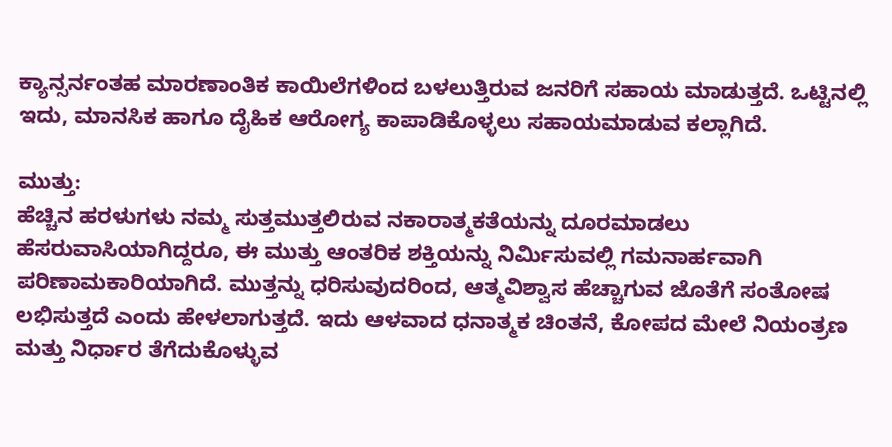ಕ್ಯಾನ್ಸರ್ನಂತಹ ಮಾರಣಾಂತಿಕ ಕಾಯಿಲೆಗಳಿಂದ ಬಳಲುತ್ತಿರುವ ಜನರಿಗೆ ಸಹಾಯ ಮಾಡುತ್ತದೆ. ಒಟ್ಟಿನಲ್ಲಿ ಇದು, ಮಾನಸಿಕ ಹಾಗೂ ದೈಹಿಕ ಆರೋಗ್ಯ ಕಾಪಾಡಿಕೊಳ್ಳಲು ಸಹಾಯಮಾಡುವ ಕಲ್ಲಾಗಿದೆ.

ಮುತ್ತು:
ಹೆಚ್ಚಿನ ಹರಳುಗಳು ನಮ್ಮ ಸುತ್ತಮುತ್ತಲಿರುವ ನಕಾರಾತ್ಮಕತೆಯನ್ನು ದೂರಮಾಡಲು ಹೆಸರುವಾಸಿಯಾಗಿದ್ದರೂ, ಈ ಮುತ್ತು ಆಂತರಿಕ ಶಕ್ತಿಯನ್ನು ನಿರ್ಮಿಸುವಲ್ಲಿ ಗಮನಾರ್ಹವಾಗಿ ಪರಿಣಾಮಕಾರಿಯಾಗಿದೆ. ಮುತ್ತನ್ನು ಧರಿಸುವುದರಿಂದ, ಆತ್ಮವಿಶ್ವಾಸ ಹೆಚ್ಚಾಗುವ ಜೊತೆಗೆ ಸಂತೋಷ ಲಭಿಸುತ್ತದೆ ಎಂದು ಹೇಳಲಾಗುತ್ತದೆ. ಇದು ಆಳವಾದ ಧನಾತ್ಮಕ ಚಿಂತನೆ, ಕೋಪದ ಮೇಲೆ ನಿಯಂತ್ರಣ ಮತ್ತು ನಿರ್ಧಾರ ತೆಗೆದುಕೊಳ್ಳುವ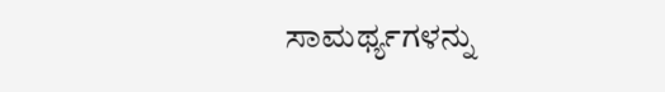ಸಾಮರ್ಥ್ಯಗಳನ್ನು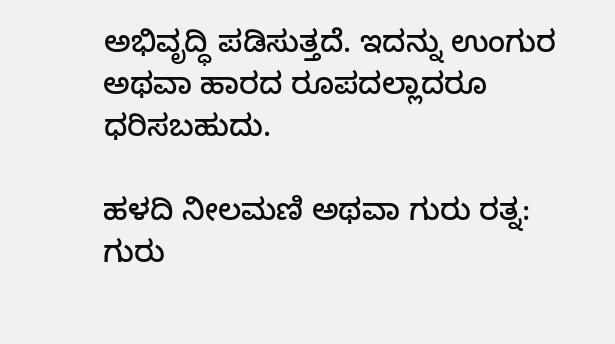ಅಭಿವೃದ್ಧಿ ಪಡಿಸುತ್ತದೆ. ಇದನ್ನು ಉಂಗುರ ಅಥವಾ ಹಾರದ ರೂಪದಲ್ಲಾದರೂ ಧರಿಸಬಹುದು.

ಹಳದಿ ನೀಲಮಣಿ ಅಥವಾ ಗುರು ರತ್ನ:
ಗುರು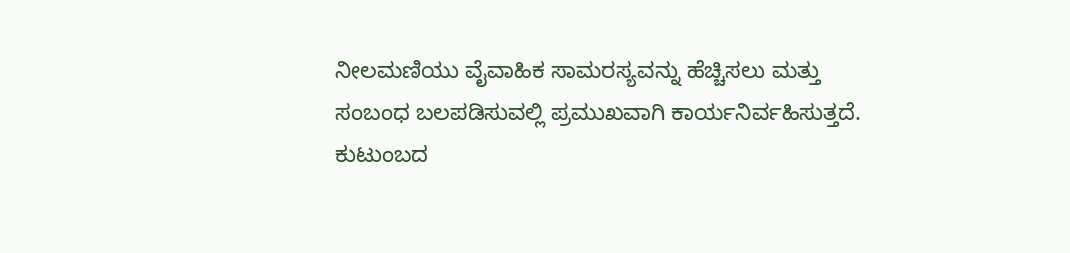ನೀಲಮಣಿಯು ವೈವಾಹಿಕ ಸಾಮರಸ್ಯವನ್ನು ಹೆಚ್ಚಿಸಲು ಮತ್ತು ಸಂಬಂಧ ಬಲಪಡಿಸುವಲ್ಲಿ ಪ್ರಮುಖವಾಗಿ ಕಾರ್ಯನಿರ್ವಹಿಸುತ್ತದೆ. ಕುಟುಂಬದ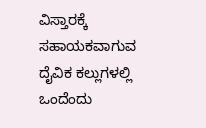ವಿಸ್ತಾರಕ್ಕೆ ಸಹಾಯಕವಾಗುವ ದೈವಿಕ ಕಲ್ಲುಗಳಲ್ಲಿ ಒಂದೆಂದು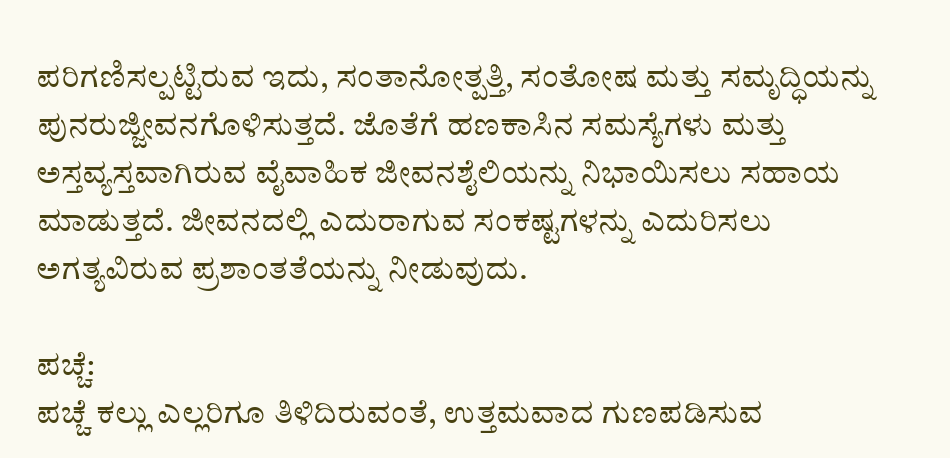ಪರಿಗಣಿಸಲ್ಪಟ್ಟಿರುವ ಇದು, ಸಂತಾನೋತ್ಪತ್ತಿ, ಸಂತೋಷ ಮತ್ತು ಸಮೃದ್ಧಿಯನ್ನು ಪುನರುಜ್ಜೀವನಗೊಳಿಸುತ್ತದೆ. ಜೊತೆಗೆ ಹಣಕಾಸಿನ ಸಮಸ್ಯೆಗಳು ಮತ್ತು ಅಸ್ತವ್ಯಸ್ತವಾಗಿರುವ ವೈವಾಹಿಕ ಜೀವನಶೈಲಿಯನ್ನು ನಿಭಾಯಿಸಲು ಸಹಾಯ ಮಾಡುತ್ತದೆ. ಜೀವನದಲ್ಲಿ ಎದುರಾಗುವ ಸಂಕಷ್ಟಗಳನ್ನು ಎದುರಿಸಲು ಅಗತ್ಯವಿರುವ ಪ್ರಶಾಂತತೆಯನ್ನು ನೀಡುವುದು.

ಪಚ್ಚೆ:
ಪಚ್ಚೆ ಕಲ್ಲು ಎಲ್ಲರಿಗೂ ತಿಳಿದಿರುವಂತೆ, ಉತ್ತಮವಾದ ಗುಣಪಡಿಸುವ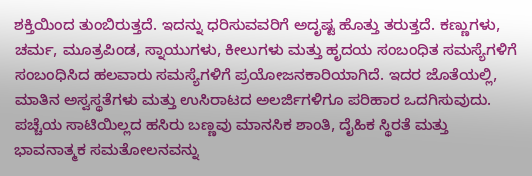ಶಕ್ತಿಯಿಂದ ತುಂಬಿರುತ್ತದೆ. ಇದನ್ನು ಧರಿಸುವವರಿಗೆ ಅದೃಷ್ಟ ಹೊತ್ತು ತರುತ್ತದೆ. ಕಣ್ಣುಗಳು, ಚರ್ಮ, ಮೂತ್ರಪಿಂಡ, ಸ್ನಾಯುಗಳು, ಕೀಲುಗಳು ಮತ್ತು ಹೃದಯ ಸಂಬಂಧಿತ ಸಮಸ್ಯೆಗಳಿಗೆ ಸಂಬಂಧಿಸಿದ ಹಲವಾರು ಸಮಸ್ಯೆಗಳಿಗೆ ಪ್ರಯೋಜನಕಾರಿಯಾಗಿದೆ. ಇದರ ಜೊತೆಯಲ್ಲಿ, ಮಾತಿನ ಅಸ್ವಸ್ಥತೆಗಳು ಮತ್ತು ಉಸಿರಾಟದ ಅಲರ್ಜಿಗಳಿಗೂ ಪರಿಹಾರ ಒದಗಿಸುವುದು. ಪಚ್ಚೆಯ ಸಾಟಿಯಿಲ್ಲದ ಹಸಿರು ಬಣ್ಣವು ಮಾನಸಿಕ ಶಾಂತಿ, ದೈಹಿಕ ಸ್ಥಿರತೆ ಮತ್ತು ಭಾವನಾತ್ಮಕ ಸಮತೋಲನವನ್ನು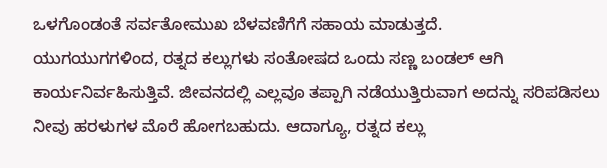ಒಳಗೊಂಡಂತೆ ಸರ್ವತೋಮುಖ ಬೆಳವಣಿಗೆಗೆ ಸಹಾಯ ಮಾಡುತ್ತದೆ.
ಯುಗಯುಗಗಳಿಂದ, ರತ್ನದ ಕಲ್ಲುಗಳು ಸಂತೋಷದ ಒಂದು ಸಣ್ಣ ಬಂಡಲ್ ಆಗಿ ಕಾರ್ಯನಿರ್ವಹಿಸುತ್ತಿವೆ. ಜೀವನದಲ್ಲಿ ಎಲ್ಲವೂ ತಪ್ಪಾಗಿ ನಡೆಯುತ್ತಿರುವಾಗ ಅದನ್ನು ಸರಿಪಡಿಸಲು ನೀವು ಹರಳುಗಳ ಮೊರೆ ಹೋಗಬಹುದು. ಆದಾಗ್ಯೂ, ರತ್ನದ ಕಲ್ಲು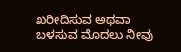ಖರೀದಿಸುವ ಅಥವಾ ಬಳಸುವ ಮೊದಲು ನೀವು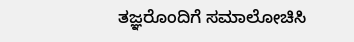ತಜ್ಞರೊಂದಿಗೆ ಸಮಾಲೋಚಿಸಿ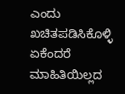ಎಂದು ಖಚಿತಪಡಿಸಿಕೊಳ್ಳಿ ಏಕೆಂದರೆ ಮಾಹಿತಿಯಿಲ್ಲದ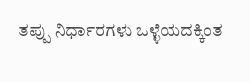ತಪ್ಪು ನಿರ್ಧಾರಗಳು ಒಳ್ಳೆಯದಕ್ಕಿಂತ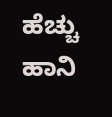ಹೆಚ್ಚು ಹಾನಿ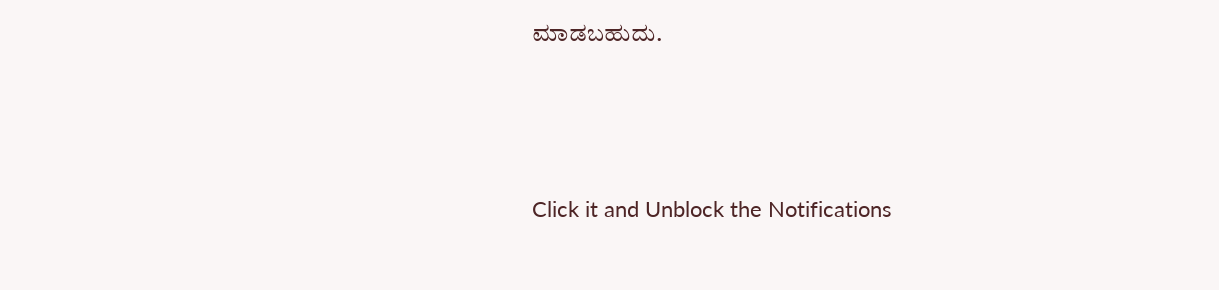ಮಾಡಬಹುದು.



Click it and Unblock the Notifications